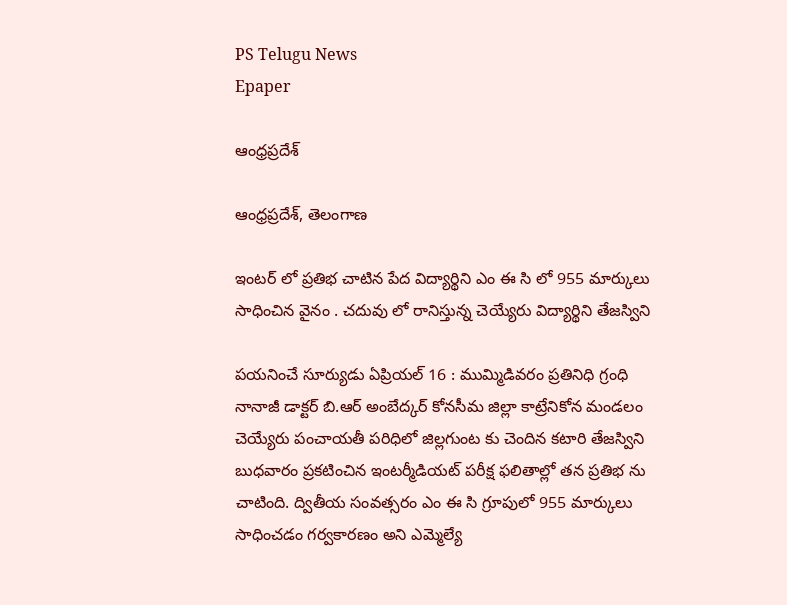PS Telugu News
Epaper

ఆంధ్రప్రదేశ్

ఆంధ్రప్రదేశ్, తెలంగాణ

ఇంటర్ లో ప్రతిభ చాటిన పేద విద్యార్థిని ఎం ఈ సి లో 955 మార్కులు సాధించిన వైనం . చదువు లో రానిస్తున్న చెయ్యేరు విద్యార్థిని తేజస్విని

పయనించే సూర్యుడు ఏప్రియల్ 16 : ముమ్మిడివరం ప్రతినిధి గ్రంధి నానాజీ డాక్టర్ బి.ఆర్ అంబేద్కర్ కోనసీమ జిల్లా కాట్రేనికోన మండలం చెయ్యేరు పంచాయతీ పరిధిలో జిల్లగుంట కు చెందిన కటారి తేజస్విని బుధవారం ప్రకటించిన ఇంటర్మీడియట్ పరీక్ష ఫలితాల్లో తన ప్రతిభ ను చాటింది. ద్వితీయ సంవత్సరం ఎం ఈ సి గ్రూపులో 955 మార్కులు సాధించడం గర్వకారణం అని ఎమ్మెల్యే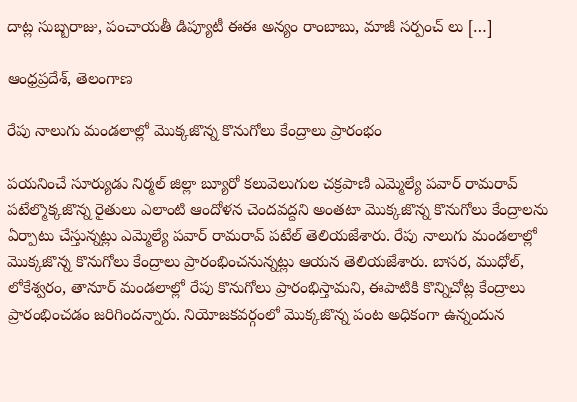దాట్ల సుబ్బరాజు, పంచాయతీ డిప్యూటీ ఈఈ అన్యం రాంబాబు, మాజీ సర్పంచ్ లు […]

ఆంధ్రప్రదేశ్, తెలంగాణ

రేపు నాలుగు మండలాల్లో మొక్కజొన్న కొనుగోలు కేంద్రాలు ప్రారంభం

పయనించే సూర్యుడు నిర్మల్ జిల్లా బ్యూరో కలువెలుగుల చక్రపాణి ఎమ్మెల్యే పవార్ రామరావ్ పటేల్మొక్కజొన్న రైతులు ఎలాంటి ఆందోళన చెందవద్దని అంతటా మొక్కజొన్న కొనుగోలు కేంద్రాలను ఏర్పాటు చేస్తున్నట్లు ఎమ్మెల్యే పవార్ రామరావ్ పటేల్ తెలియజేశారు. రేపు నాలుగు మండలాల్లో మొక్కజొన్న కొనుగోలు కేంద్రాలు ప్రారంభించనున్నట్లు ఆయన తెలియజేశారు. బాసర, ముధోల్, లోకేశ్వరం, తానూర్ మండలాల్లో రేపు కొనుగోలు ప్రారంభిస్తామని, ఈపాటికి కొన్నిచోట్ల కేంద్రాలు ప్రారంభించడం జరిగిందన్నారు. నియోజకవర్గంలో మొక్కజొన్న పంట అధికంగా ఉన్నందున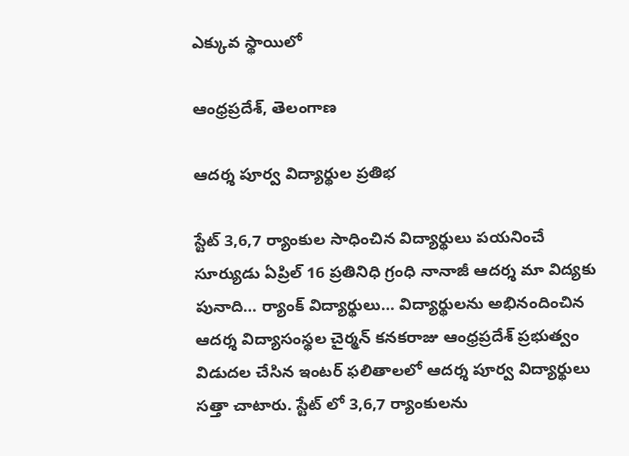ఎక్కువ స్థాయిలో

ఆంధ్రప్రదేశ్, తెలంగాణ

ఆదర్శ పూర్వ విద్యార్థుల ప్రతిభ

స్టేట్ 3,6,7 ర్యాంకుల సాధించిన విద్యార్థులు పయనించే సూర్యుడు ఏప్రిల్ 16 ప్రతినిధి గ్రంధి నానాజీ ఆదర్శ మా విద్యకు పునాది… ర్యాంక్ విద్యార్థులు… విద్యార్థులను అభినందించిన ఆదర్శ విద్యాసంస్థల చైర్మన్ కనకరాజు ఆంధ్రప్రదేశ్ ప్రభుత్వం విడుదల చేసిన ఇంటర్ ఫలితాలలో ఆదర్శ పూర్వ విద్యార్థులు సత్తా చాటారు. స్టేట్ లో 3,6,7 ర్యాంకులను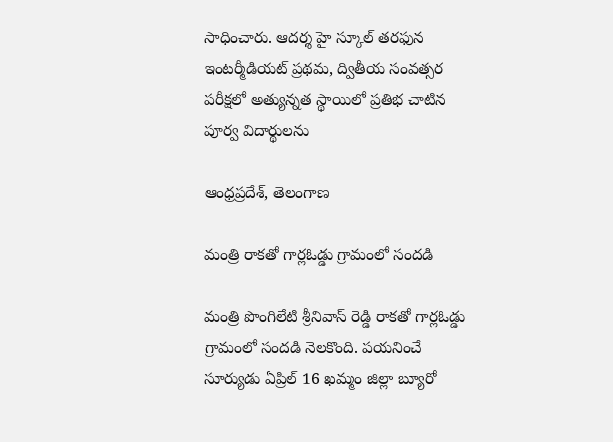సాధించారు. ఆదర్శ హై స్కూల్ తరఫున ఇంటర్మీడియట్ ప్రథమ, ద్వితీయ సంవత్సర పరీక్షలో అత్యున్నత స్థాయిలో ప్రతిభ చాటిన పూర్వ విదార్థులను

ఆంధ్రప్రదేశ్, తెలంగాణ

మంత్రి రాకతో గార్లఓడ్డు గ్రామంలో సందడి

మంత్రి పొంగిలేటి శ్రీనివాస్ రెడ్డి రాకతో గార్లఓడ్డు గ్రామంలో సందడి నెలకొంది. పయనించే సూర్యుడు ఏప్రిల్ 16 ఖమ్మం జిల్లా బ్యూరో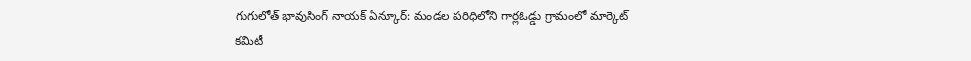గుగులోత్ భావుసింగ్ నాయక్ ఏన్కూర్: మండల పరిధిలోని గార్లఓడ్డు గ్రామంలో మార్కెట్ కమిటీ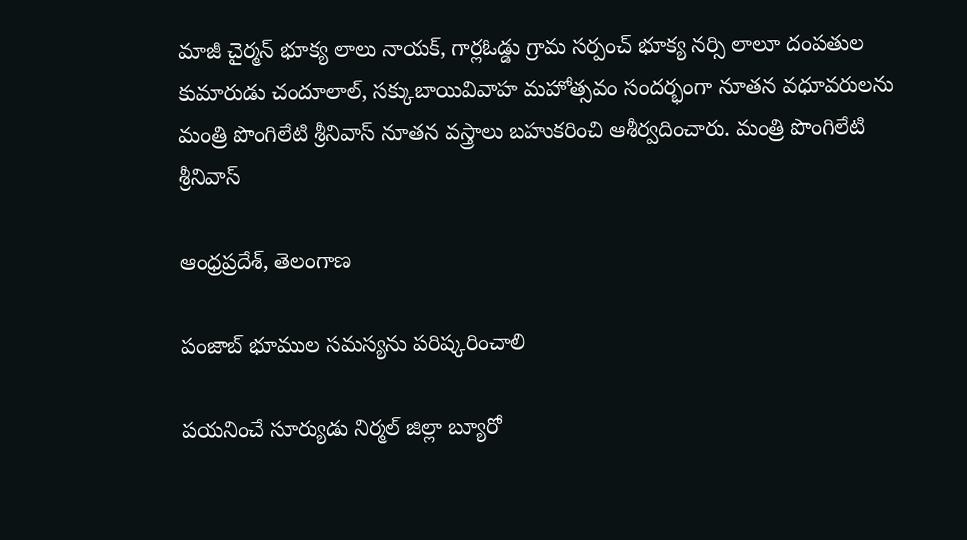మాజీ చైర్మన్ భూక్య లాలు నాయక్, గార్లఓడ్డు గ్రామ సర్పంచ్ భూక్య నర్సి లాలూ దంపతుల కుమారుడు చందూలాల్, సక్కుబాయివివాహ మహోత్సవం సందర్భంగా నూతన వధూవరులను మంత్రి పొంగిలేటి శ్రీనివాస్ నూతన వస్త్రాలు బహుకరించి ఆశీర్వదించారు. మంత్రి పొంగిలేటి శ్రీనివాస్

ఆంధ్రప్రదేశ్, తెలంగాణ

పంజాబ్ భూముల సమస్యను పరిష్కరించాలి

పయనించే సూర్యుడు నిర్మల్ జిల్లా బ్యూరో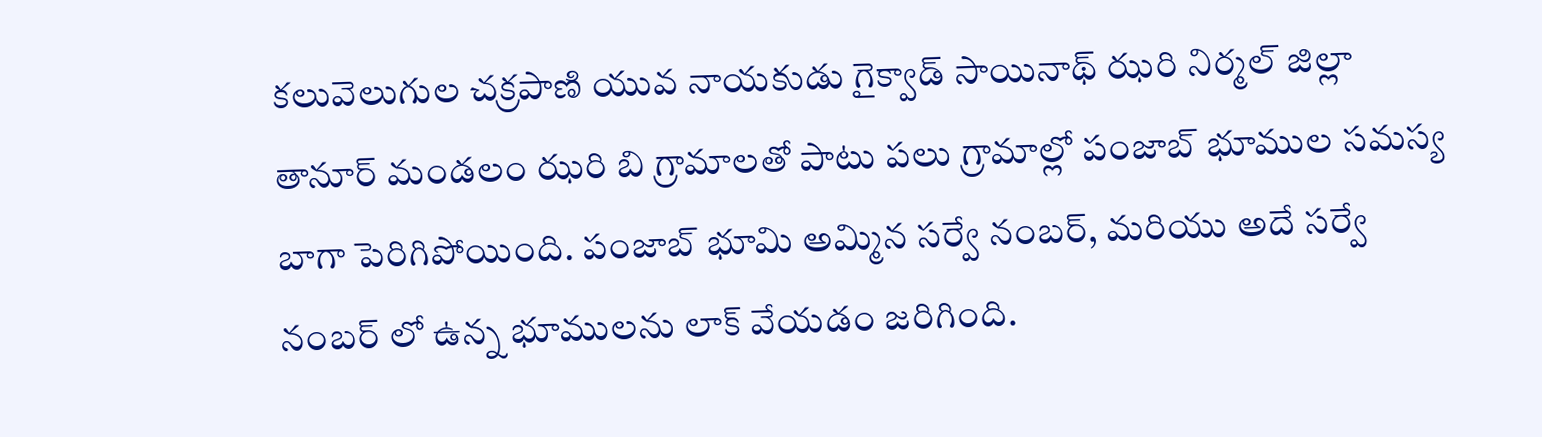కలువెలుగుల చక్రపాణి యువ నాయకుడు గైక్వాడ్ సాయినాథ్ ఝరి నిర్మల్ జిల్లా తానూర్ మండలం ఝరి బి గ్రామాలతో పాటు పలు గ్రామాల్లో పంజాబ్ భూముల సమస్య బాగా పెరిగిపోయింది. పంజాబ్ భూమి అమ్మిన సర్వే నంబర్, మరియు అదే సర్వే నంబర్ లో ఉన్న భూములను లాక్ వేయడం జరిగింది.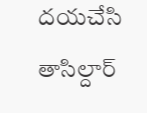దయచేసి తాసిల్దార్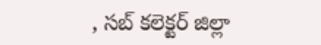, సబ్ కలెక్టర్ జిల్లా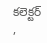కలెక్టర్ ,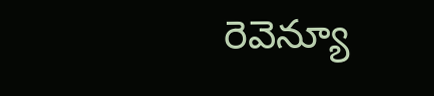రెవెన్యూ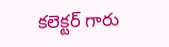కలెక్టర్ గారు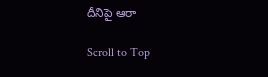దీనిపై ఆరా

Scroll to Top